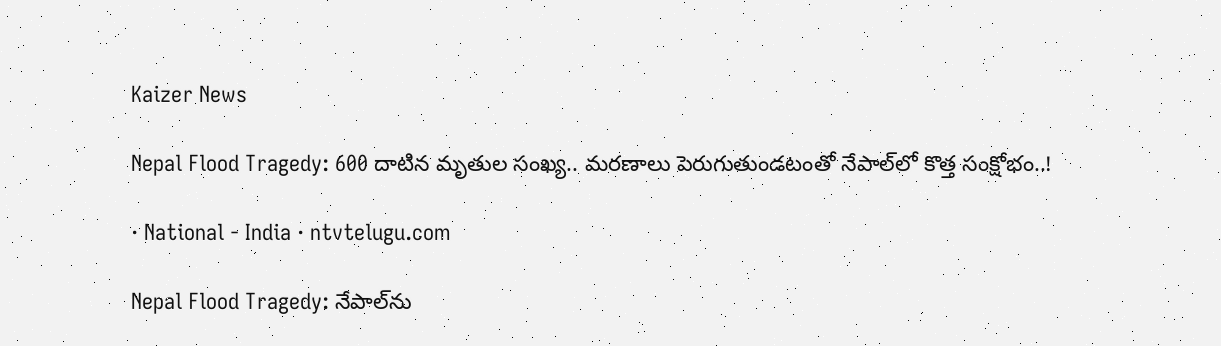Kaizer News

Nepal Flood Tragedy: 600 దాటిన మృతుల సంఖ్య.. మరణాలు పెరుగుతుండటంతో నేపాల్‌లో కొత్త సంక్షోభం..!

· National - India · ntvtelugu.com

Nepal Flood Tragedy: నేపాల్‌ను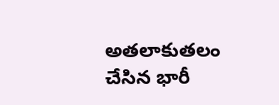అతలాకుతలం చేసిన భారీ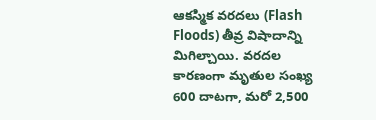ఆకస్మిక వరదలు (Flash Floods) తీవ్ర విషాదాన్ని మిగిల్చాయి. వరదల కారణంగా మృతుల సంఖ్య 600 దాటగా, మరో 2,500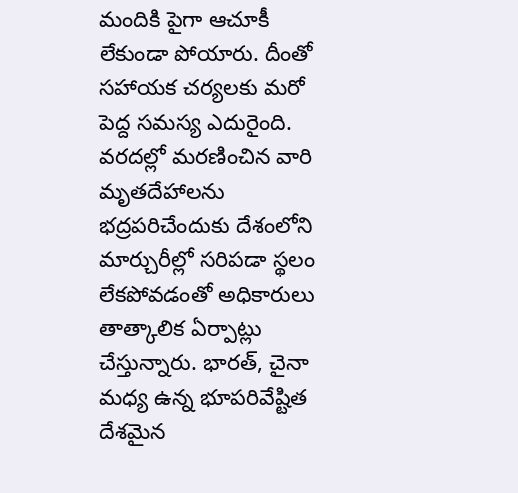మందికి పైగా ఆచూకీ లేకుండా పోయారు. దీంతో సహాయక చర్యలకు మరో పెద్ద సమస్య ఎదురైంది. వరదల్లో మరణించిన వారి మృతదేహాలను భద్రపరిచేందుకు దేశంలోని మార్చురీల్లో సరిపడా స్థలం లేకపోవడంతో అధికారులు తాత్కాలిక ఏర్పాట్లు చేస్తున్నారు. భారత్‌, చైనా మధ్య ఉన్న భూపరివేష్టిత దేశమైన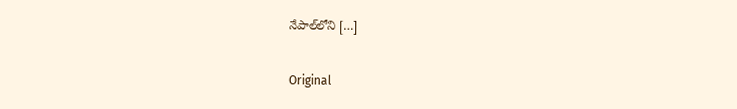నేపాల్‌లోని […]

Original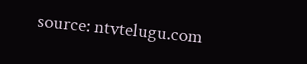source: ntvtelugu.com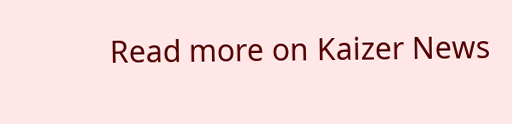Read more on Kaizer News